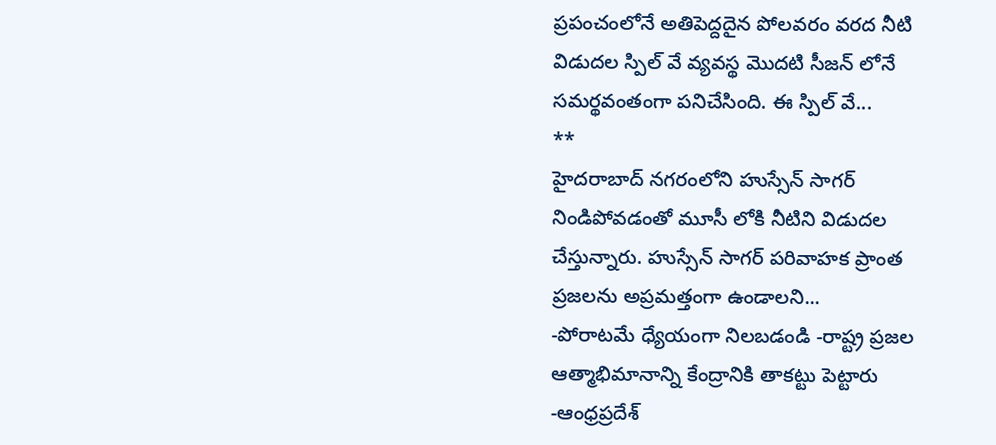ప్రపంచంలోనే అతిపెద్దదైన పోలవరం వరద నీటి విడుదల స్పిల్ వే వ్యవస్థ మొదటి సీజన్ లోనే సమర్థవంతంగా పనిచేసింది. ఈ స్పిల్ వే...
**
హైదరాబాద్ నగరంలోని హుస్సేన్ సాగర్ నిండిపోవడంతో మూసీ లోకి నీటిని విడుదల చేస్తున్నారు. హుస్సేన్ సాగర్ పరివాహక ప్రాంత ప్రజలను అప్రమత్తంగా ఉండాలని...
-పోరాటమే ధ్యేయంగా నిలబడండి -రాష్ట్ర ప్రజల ఆత్మాభిమానాన్ని కేంద్రానికి తాకట్టు పెట్టారు -ఆంధ్రప్రదేశ్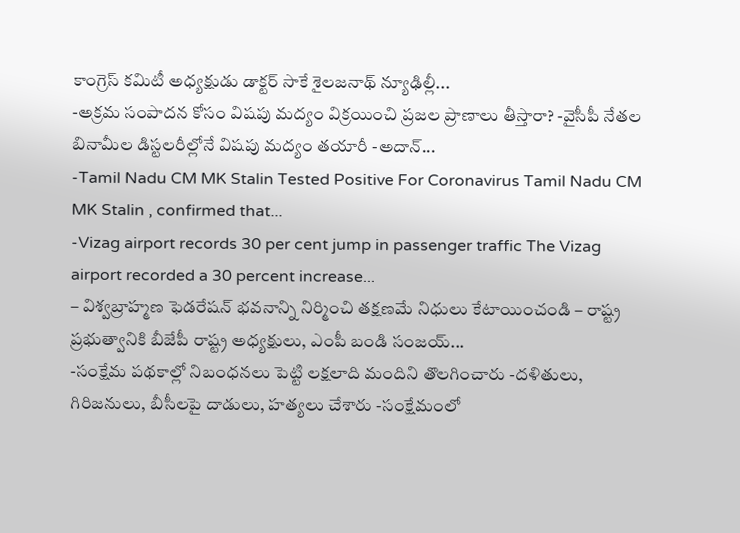కాంగ్రెస్ కమిటీ అధ్యక్షుడు డాక్టర్ సాకే శైలజనాథ్ న్యూఢిల్లీ...
-అక్రమ సంపాదన కోసం విషపు మద్యం విక్రయించి ప్రజల ప్రాణాలు తీస్తారా? -వైసీపీ నేతల బినామీల డిస్టలరీల్లోనే విషపు మద్యం తయారీ -అదాన్...
-Tamil Nadu CM MK Stalin Tested Positive For Coronavirus Tamil Nadu CM MK Stalin , confirmed that...
-Vizag airport records 30 per cent jump in passenger traffic The Vizag airport recorded a 30 percent increase...
– విశ్వబ్రాహ్మణ ఫెడరేషన్ భవనాన్ని నిర్మించి తక్షణమే నిధులు కేటాయించండి – రాష్ట్ర ప్రభుత్వానికి బీజేపీ రాష్ట్ర అధ్యక్షులు, ఎంపీ బండి సంజయ్...
-సంక్షేమ పథకాల్లో నిబంధనలు పెట్టి లక్షలాది మందిని తొలగించారు -దళితులు, గిరిజనులు, బీసీలపై దాడులు, హత్యలు చేశారు -సంక్షేమంలో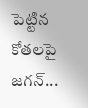పెట్టిన కోతలపై జగన్...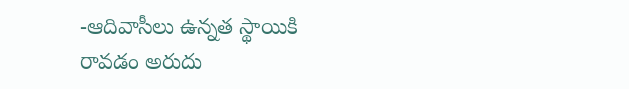-ఆదివాసీలు ఉన్నత స్థాయికి రావడం అరుదు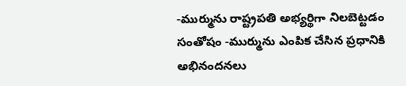-ముర్మును రాష్ట్రపతి అభ్యర్థిగా నిలబెట్టడం సంతోషం -ముర్మును ఎంపిక చేసిన ప్రధానికి అభినందనలు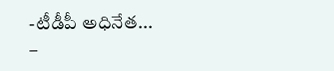-టీడీపీ అధినేత...
–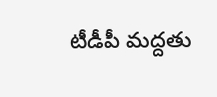టీడీపీ మద్దతు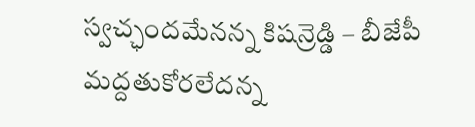స్వచ్ఛందమేనన్న కిషన్రెడ్డి – బీజేపీ మద్దతుకోరలేదన్న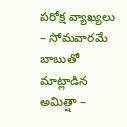పరోక్ష వ్యాఖ్యలు – సోమవారమే బాబుతో మాట్లాడిన అమిత్షా –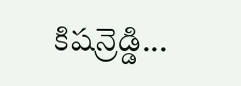కిషన్రెడ్డి...